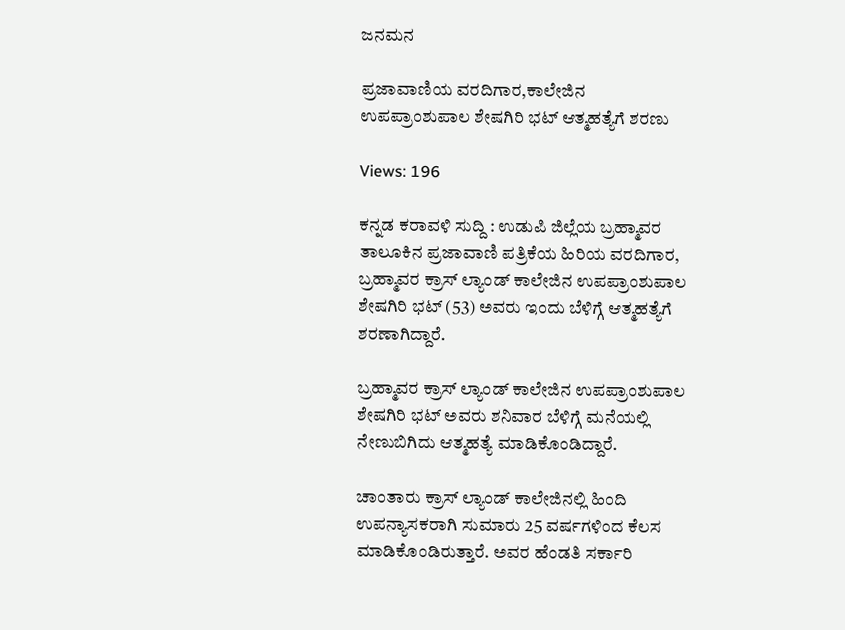ಜನಮನ

ಪ್ರಜಾವಾಣಿಯ ವರದಿಗಾರ,ಕಾಲೇಜಿನ ಉಪಪ್ರಾಂಶುಪಾಲ ಶೇಷಗಿರಿ ಭಟ್ ಆತ್ಮಹತ್ಯೆಗೆ ಶರಣು

Views: 196

ಕನ್ನಡ ಕರಾವಳಿ ಸುದ್ದಿ : ಉಡುಪಿ ಜಿಲ್ಲೆಯ ಬ್ರಹ್ಮಾವರ ತಾಲೂಕಿನ ಪ್ರಜಾವಾಣಿ ಪತ್ರಿಕೆಯ ಹಿರಿಯ ವರದಿಗಾರ, ಬ್ರಹ್ಮಾವರ ಕ್ರಾಸ್‌ ಲ್ಯಾಂಡ್ ಕಾಲೇಜಿನ ಉಪಪ್ರಾಂಶುಪಾಲ  ಶೇಷಗಿರಿ ಭಟ್ (53) ಅವರು ಇಂದು ಬೆಳಿಗ್ಗೆ ಆತ್ಮಹತ್ಯೆಗೆ ಶರಣಾಗಿದ್ದಾರೆ.

ಬ್ರಹ್ಮಾವರ ಕ್ರಾಸ್‌ ಲ್ಯಾಂಡ್ ಕಾಲೇಜಿನ ಉಪಪ್ರಾಂಶುಪಾಲ ಶೇಷಗಿರಿ ಭಟ್ ಅವರು ಶನಿವಾರ ಬೆಳಿಗ್ಗೆ ಮನೆಯಲ್ಲಿ ನೇಣುಬಿಗಿದು ಆತ್ಮಹತ್ಯೆ ಮಾಡಿಕೊಂಡಿದ್ದಾರೆ.

ಚಾಂತಾರು ಕ್ರಾಸ್ ಲ್ಯಾಂಡ್ ಕಾಲೇಜಿನಲ್ಲಿ ಹಿಂದಿ ಉಪನ್ಯಾಸಕರಾಗಿ ಸುಮಾರು 25 ವರ್ಷಗಳಿಂದ ಕೆಲಸ ಮಾಡಿಕೊಂಡಿರುತ್ತಾರೆ. ಅವರ ಹೆಂಡತಿ ಸರ್ಕಾರಿ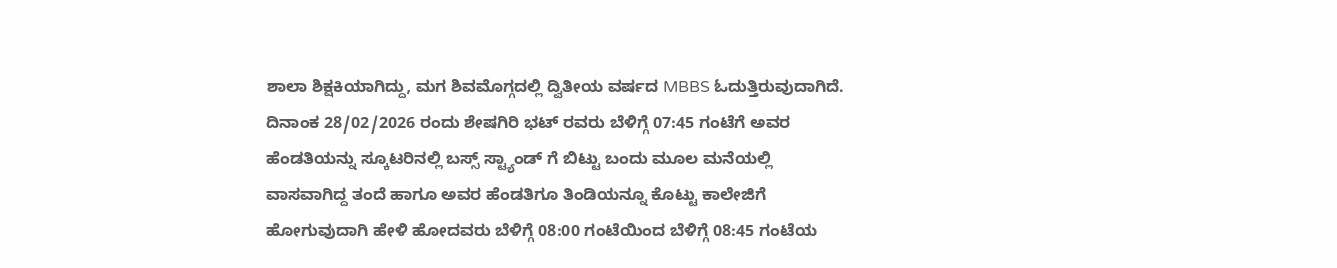ಶಾಲಾ ಶಿಕ್ಷಕಿಯಾಗಿದ್ದು, ಮಗ ಶಿವಮೊಗ್ಗದಲ್ಲಿ ದ್ವಿತೀಯ ವರ್ಷದ MBBS ಓದುತ್ತಿರುವುದಾಗಿದೆ. ದಿನಾಂಕ 28/02/2026 ರಂದು ಶೇಷಗಿರಿ ಭಟ್ ರವರು ಬೆಳಿಗ್ಗೆ 07:45 ಗಂಟೆಗೆ ಅವರ ಹೆಂಡತಿಯನ್ನು ಸ್ಕೂಟರಿನಲ್ಲಿ ಬಸ್ಸ್ ಸ್ಟ್ಯಾಂಡ್ ಗೆ ಬಿಟ್ಟು ಬಂದು ಮೂಲ ಮನೆಯಲ್ಲಿ ವಾಸವಾಗಿದ್ದ ತಂದೆ ಹಾಗೂ ಅವರ ಹೆಂಡತಿಗೂ ತಿಂಡಿಯನ್ನೂ ಕೊಟ್ಟು ಕಾಲೇಜಿಗೆ ಹೋಗುವುದಾಗಿ ಹೇಳಿ ಹೋದವರು ಬೆಳಿಗ್ಗೆ 08:00 ಗಂಟೆಯಿಂದ ಬೆಳಿಗ್ಗೆ 08:45 ಗಂಟೆಯ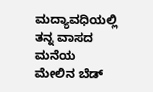ಮದ್ಯಾವಧಿಯಲ್ಲಿ ತನ್ನ ವಾಸದ ಮನೆಯ ಮೇಲಿನ ಬೆಡ್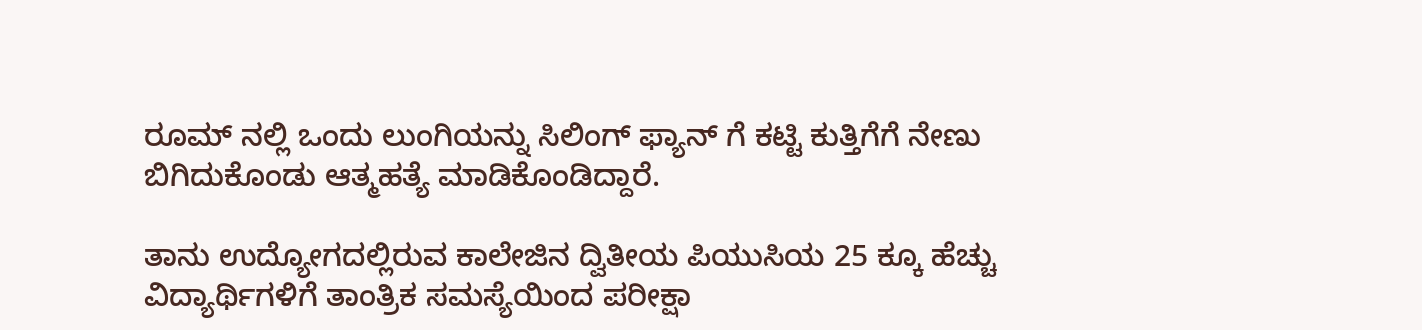ರೂಮ್ ನಲ್ಲಿ ಒಂದು ಲುಂಗಿಯನ್ನು ಸಿಲಿಂಗ್ ಫ್ಯಾನ್ ಗೆ ಕಟ್ಟಿ ಕುತ್ತಿಗೆಗೆ ನೇಣು ಬಿಗಿದುಕೊಂಡು ಆತ್ಮಹತ್ಯೆ ಮಾಡಿಕೊಂಡಿದ್ದಾರೆ.

ತಾನು ಉದ್ಯೋಗದಲ್ಲಿರುವ ಕಾಲೇಜಿನ ದ್ವಿತೀಯ ಪಿಯುಸಿಯ 25 ಕ್ಕೂ ಹೆಚ್ಚು ವಿದ್ಯಾರ್ಥಿಗಳಿಗೆ ತಾಂತ್ರಿಕ ಸಮಸ್ಯೆಯಿಂದ ಪರೀಕ್ಷಾ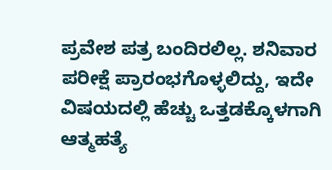ಪ್ರವೇಶ ಪತ್ರ ಬಂದಿರಲಿಲ್ಲ. ಶನಿವಾರ ಪರೀಕ್ಷೆ ಪ್ರಾರಂಭಗೊಳ್ಳಲಿದ್ದು, ಇದೇ ವಿಷಯದಲ್ಲಿ ಹೆಚ್ಚು ಒತ್ತಡಕ್ಕೊಳಗಾಗಿ ಆತ್ಮಹತ್ಯೆ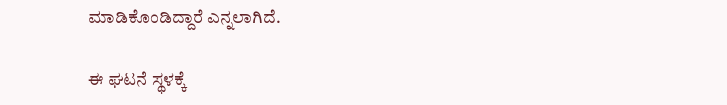ಮಾಡಿಕೊಂಡಿದ್ದಾರೆ ಎನ್ನಲಾಗಿದೆ.

ಈ ಘಟನೆ ಸ್ಥಳಕ್ಕೆ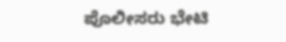ಪೊಲೀಸರು ಭೇಟಿ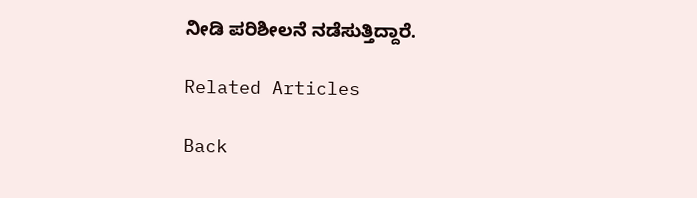ನೀಡಿ ಪರಿಶೀಲನೆ ನಡೆಸುತ್ತಿದ್ದಾರೆ.

Related Articles

Back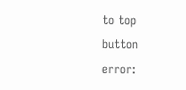to top button
error: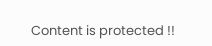Content is protected !!